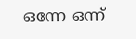ഒന്നേ ഒന്ന്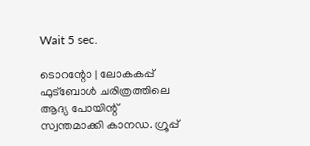Wait 5 sec.

ടൊറന്റോ | ലോകകപ്പ് ഫുട്‌ബോൾ ചരിത്രത്തിലെ ആദ്യ പോയിന്റ് സ്വന്തമാക്കി കാനഡ. ഗ്രൂപ്പ്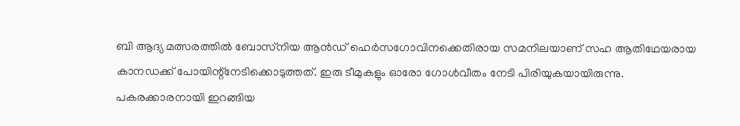ബി ആദ്യ മത്സരത്തിൽ ബോസ്‌നിയ ആൻഡ് ഹെർസഗോവിനക്കെതിരായ സമനിലയാണ് സഹ ആതിഥേയരായ കാനഡക്ക് പോയിന്റ്നേടിക്കൊടുത്തത്. ഇരു ടീമുകളും ഓരോ ഗോൾവീതം നേടി പിരിയുകയായിരുന്നു. പകരക്കാരനായി ഇറങ്ങിയ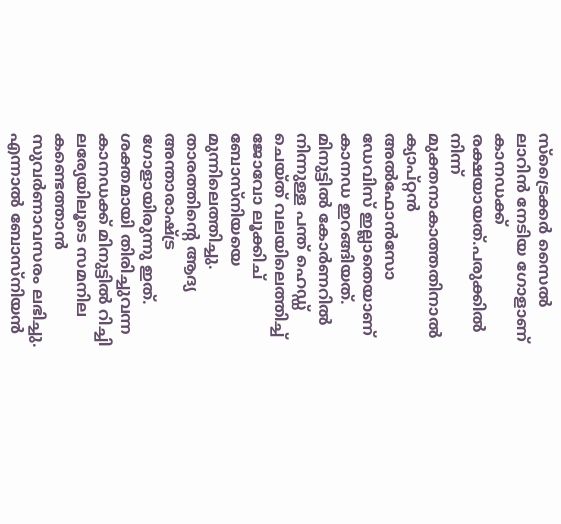സ്ട്രൈക്കർ സൈൽ ലാറിൻ നേടിയ ഗോളാണ് കാനഡക്ക് രക്ഷയായത്.പരുക്കിൽ നിന്ന് മുക്തനാകാത്തതിനാൽ ക്യാപ്റ്റൻ അൽഫോൻസോ ഡേവിസ് ഇല്ലാതെയാണ് കാനഡ ഇറങ്ങിയത്. മിനുട്ടിൽ കോർണറിൽ നിന്നുള്ള പന്ത് ഹെഡ്ഡ് ചെയ്ത് വലയിലെത്തിച്ച് ജോവോ ലൂക്കിച് ബോസ്‌നിയയെ മുന്നിലെത്തിച്ചു. താരത്തിന്റെ ആദ്യ അന്താരാഷ്ട്ര ഗോളായിരുന്നു ഇത്. ശക്തമായി തിരിച്ചുവന്ന കാനഡക്ക് മിനുട്ടിൽ റിച്ചി ലര്യേയിലൂടെ സമനില കണ്ടെത്താൻ സുവർണാവസരം ലഭിച്ചു. എന്നാൽ ബോസ്‌നിയൻ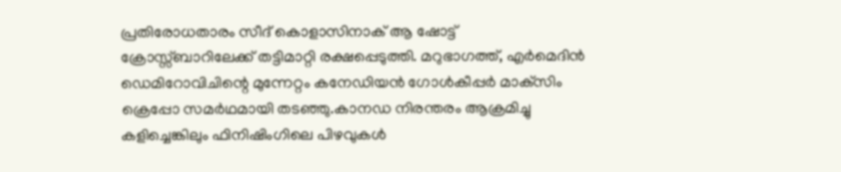പ്രതിരോധതാരം സീദ് കൊളാസിനാക് ആ ഷോട്ട് ക്രോസ്സ്ബാറിലേക്ക് തട്ടിമാറ്റി രക്ഷപ്പെടുത്തി. മറുഭാഗത്ത്, എർമെദിൻ ഡെമിറോവിചിന്റെ മുന്നേറ്റം കനേഡിയൻ ഗോൾകീപ്പർ മാക്‌സിം ക്രെപ്പോ സമർഥമായി തടഞ്ഞു.കാനഡ നിരന്തരം ആക്രമിച്ചു കളിച്ചെങ്കിലും ഫിനിഷിംഗിലെ പിഴവുകൾ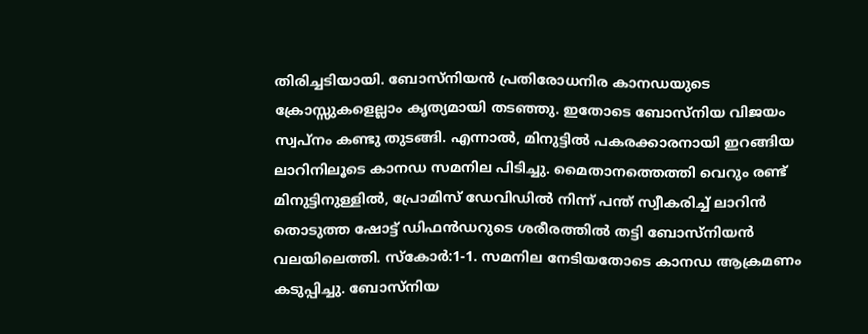തിരിച്ചടിയായി. ബോസ്‌നിയൻ പ്രതിരോധനിര കാനഡയുടെ ക്രോസ്സുകളെല്ലാം കൃത്യമായി തടഞ്ഞു. ഇതോടെ ബോസ്‌നിയ വിജയം സ്വപ്‌നം കണ്ടു തുടങ്ങി. എന്നാൽ, മിനുട്ടിൽ പകരക്കാരനായി ഇറങ്ങിയ ലാറിനിലൂടെ കാനഡ സമനില പിടിച്ചു. മൈതാനത്തെത്തി വെറും രണ്ട് മിനുട്ടിനുള്ളിൽ, പ്രോമിസ് ഡേവിഡിൽ നിന്ന് പന്ത് സ്വീകരിച്ച് ലാറിൻ തൊടുത്ത ഷോട്ട് ഡിഫൻഡറുടെ ശരീരത്തിൽ തട്ടി ബോസ്‌നിയൻ വലയിലെത്തി. സ്‌കോർ:1-1. സമനില നേടിയതോടെ കാനഡ ആക്രമണം കടുപ്പിച്ചു. ബോസ്‌നിയ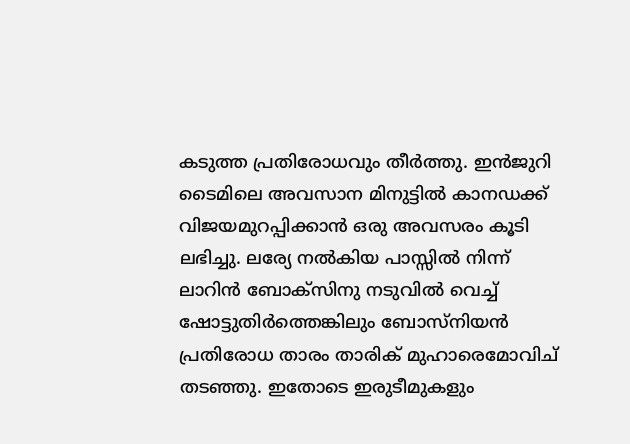കടുത്ത പ്രതിരോധവും തീർത്തു. ഇൻജുറി ടൈമിലെ അവസാന മിനുട്ടിൽ കാനഡക്ക് വിജയമുറപ്പിക്കാൻ ഒരു അവസരം കൂടി ലഭിച്ചു. ലര്യേ നൽകിയ പാസ്സിൽ നിന്ന് ലാറിൻ ബോക്‌സിനു നടുവിൽ വെച്ച് ഷോട്ടുതിർത്തെങ്കിലും ബോസ്‌നിയൻ പ്രതിരോധ താരം താരിക് മുഹാരെമോവിച് തടഞ്ഞു. ഇതോടെ ഇരുടീമുകളും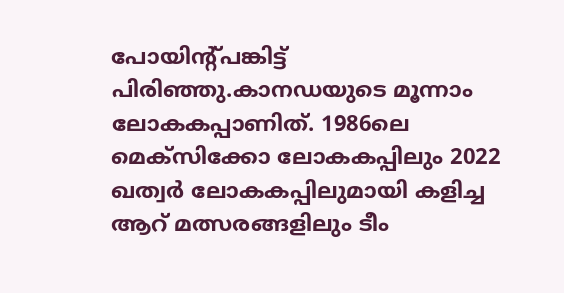പോയിന്റ്പങ്കിട്ട് പിരിഞ്ഞു.കാനഡയുടെ മൂന്നാം ലോകകപ്പാണിത്. 1986ലെ മെക്‌സിക്കോ ലോകകപ്പിലും 2022 ഖത്വർ ലോകകപ്പിലുമായി കളിച്ച ആറ് മത്സരങ്ങളിലും ടീം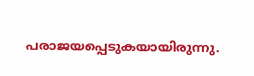പരാജയപ്പെടുകയായിരുന്നു.